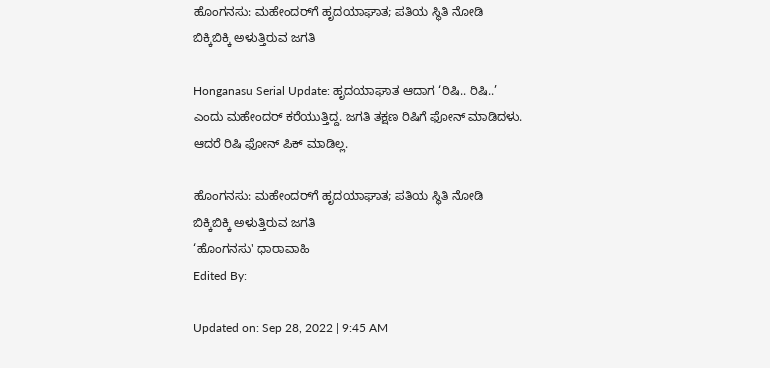ಹೊಂಗನಸು: ಮಹೇಂದರ್‌‌ಗೆ ಹೃದಯಾಘಾತ; ಪತಿಯ ಸ್ಥಿತಿ ನೋಡಿ ಬಿಕ್ಕಿಬಿಕ್ಕಿ ಅಳುತ್ತಿರುವ ಜಗತಿ

Honganasu Serial Update: ಹೃದಯಾಘಾತ ಆದಾಗ ‘ರಿಷಿ.. ರಿಷಿ..’ ಎಂದು ಮಹೇಂದರ್ ಕರೆಯುತ್ತಿದ್ದ. ಜಗತಿ ತಕ್ಷಣ ರಿಷಿಗೆ ಫೋನ್ ಮಾಡಿದಳು. ಆದರೆ ರಿಷಿ ಫೋನ್ ಪಿಕ್ ಮಾಡಿಲ್ಲ.

ಹೊಂಗನಸು: ಮಹೇಂದರ್‌‌ಗೆ ಹೃದಯಾಘಾತ; ಪತಿಯ ಸ್ಥಿತಿ ನೋಡಿ ಬಿಕ್ಕಿಬಿಕ್ಕಿ ಅಳುತ್ತಿರುವ ಜಗತಿ
‘ಹೊಂಗನಸು' ಧಾರಾವಾಹಿ
Edited By:

Updated on: Sep 28, 2022 | 9:45 AM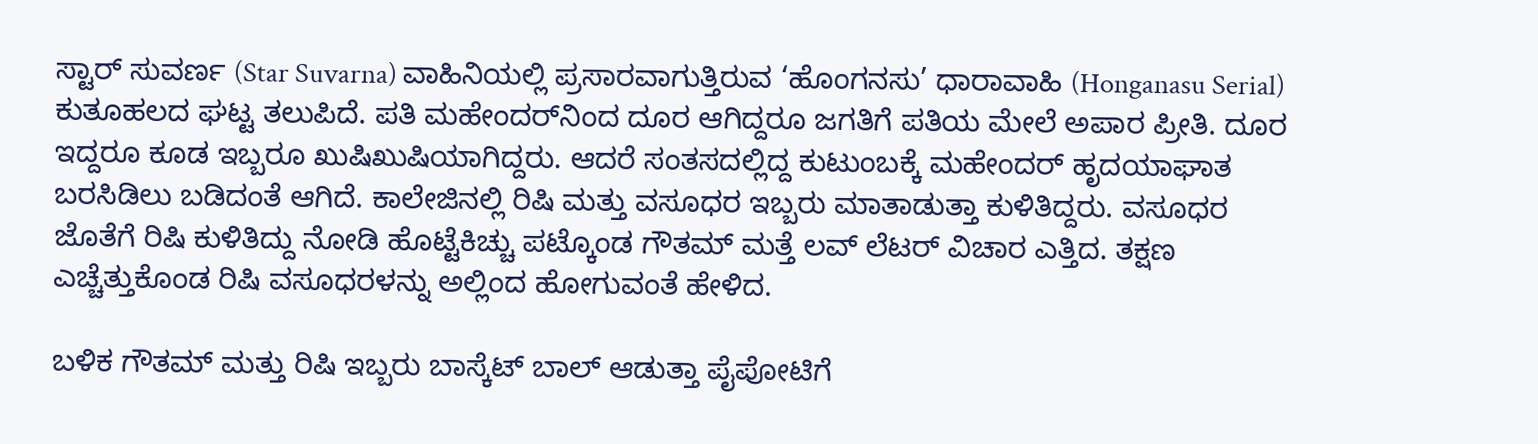ಸ್ಟಾರ್ ಸುವರ್ಣ (Star Suvarna) ವಾಹಿನಿಯಲ್ಲಿ ಪ್ರಸಾರವಾಗುತ್ತಿರುವ ‘ಹೊಂಗನಸು’ ಧಾರಾವಾಹಿ (Honganasu Serial) ಕುತೂಹಲದ ಘಟ್ಟ ತಲುಪಿದೆ. ಪತಿ ಮಹೇಂದರ್‌ನಿಂದ ದೂರ ಆಗಿದ್ದರೂ ಜಗತಿಗೆ ಪತಿಯ ಮೇಲೆ ಅಪಾರ ಪ್ರೀತಿ. ದೂರ ಇದ್ದರೂ ಕೂಡ ಇಬ್ಬರೂ ಖುಷಿಖುಷಿಯಾಗಿದ್ದರು. ಆದರೆ ಸಂತಸದಲ್ಲಿದ್ದ ಕುಟುಂಬಕ್ಕೆ ಮಹೇಂದರ್‌ ಹೃದಯಾಘಾತ ಬರಸಿಡಿಲು ಬಡಿದಂತೆ ಆಗಿದೆ. ಕಾಲೇಜಿನಲ್ಲಿ ರಿಷಿ ಮತ್ತು ವಸೂಧರ ಇಬ್ಬರು ಮಾತಾಡುತ್ತಾ ಕುಳಿತಿದ್ದರು. ವಸೂಧರ ಜೊತೆಗೆ ರಿಷಿ ಕುಳಿತಿದ್ದು ನೋಡಿ ಹೊಟ್ಟೆಕಿಚ್ಚು ಪಟ್ಕೊಂಡ ಗೌತಮ್ ಮತ್ತೆ ಲವ್ ಲೆಟರ್ ವಿಚಾರ ಎತ್ತಿದ. ತಕ್ಷಣ ಎಚ್ಚೆತ್ತುಕೊಂಡ ರಿಷಿ ವಸೂಧರಳನ್ನು ಅಲ್ಲಿಂದ ಹೋಗುವಂತೆ ಹೇಳಿದ.

ಬಳಿಕ ಗೌತಮ್ ಮತ್ತು ರಿಷಿ ಇಬ್ಬರು ಬಾಸ್ಕೆಟ್ ಬಾಲ್ ಆಡುತ್ತಾ ಪೈಪೋಟಿಗೆ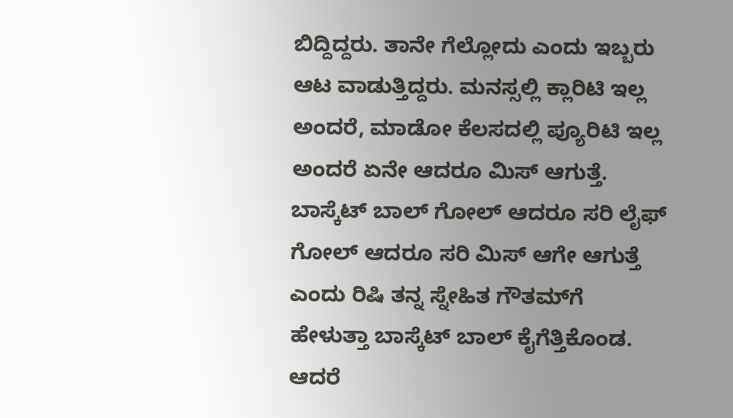ಬಿದ್ದಿದ್ದರು. ತಾನೇ ಗೆಲ್ಲೋದು ಎಂದು ಇಬ್ಬರು ಆಟ ವಾಡುತ್ತಿದ್ದರು. ಮನಸ್ಸಲ್ಲಿ ಕ್ಲಾರಿಟಿ ಇಲ್ಲ ಅಂದರೆ, ಮಾಡೋ ಕೆಲಸದಲ್ಲಿ ಪ್ಯೂರಿಟಿ ಇಲ್ಲ ಅಂದರೆ ಏನೇ ಆದರೂ ಮಿಸ್ ಆಗುತ್ತೆ. ಬಾಸ್ಕೆಟ್ ಬಾಲ್ ಗೋಲ್ ಆದರೂ ಸರಿ ಲೈಫ್ ಗೋಲ್ ಆದರೂ ಸರಿ ಮಿಸ್ ಆಗೇ ಆಗುತ್ತೆ ಎಂದು ರಿಷಿ ತನ್ನ ಸ್ನೇಹಿತ ಗೌತಮ್‌ಗೆ ಹೇಳುತ್ತಾ ಬಾಸ್ಕೆಟ್ ಬಾಲ್ ಕೈಗೆತ್ತಿಕೊಂಡ. ಆದರೆ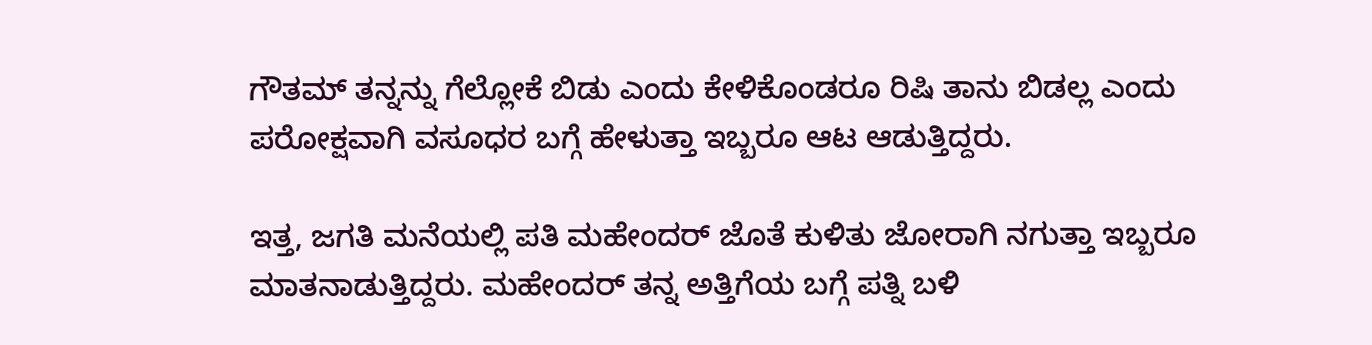ಗೌತಮ್ ತನ್ನನ್ನು ಗೆಲ್ಲೋಕೆ ಬಿಡು ಎಂದು ಕೇಳಿಕೊಂಡರೂ ರಿಷಿ ತಾನು ಬಿಡಲ್ಲ ಎಂದು ಪರೋಕ್ಷವಾಗಿ ವಸೂಧರ ಬಗ್ಗೆ ಹೇಳುತ್ತಾ ಇಬ್ಬರೂ ಆಟ ಆಡುತ್ತಿದ್ದರು.

ಇತ್ತ, ಜಗತಿ ಮನೆಯಲ್ಲಿ ಪತಿ ಮಹೇಂದರ್ ಜೊತೆ ಕುಳಿತು ಜೋರಾಗಿ ನಗುತ್ತಾ ಇಬ್ಬರೂ ಮಾತನಾಡುತ್ತಿದ್ದರು. ಮಹೇಂದರ್ ತನ್ನ ಅತ್ತಿಗೆಯ ಬಗ್ಗೆ ಪತ್ನಿ ಬಳಿ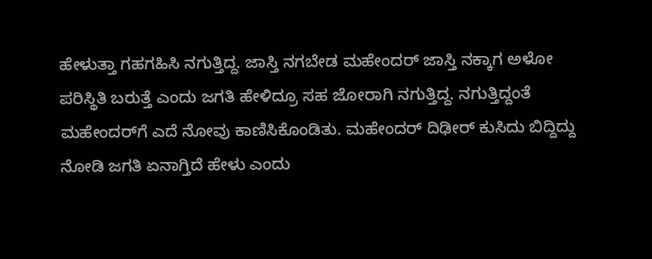ಹೇಳುತ್ತಾ ಗಹಗಹಿಸಿ ನಗುತ್ತಿದ್ದ. ಜಾಸ್ತಿ ನಗಬೇಡ ಮಹೇಂದರ್ ಜಾಸ್ತಿ ನಕ್ಕಾಗ ಅಳೋ ಪರಿಸ್ಥಿತಿ ಬರುತ್ತೆ ಎಂದು ಜಗತಿ ಹೇಳಿದ್ರೂ ಸಹ ಜೋರಾಗಿ ನಗುತ್ತಿದ್ದ. ನಗುತ್ತಿದ್ದಂತೆ ಮಹೇಂದರ್‌ಗೆ ಎದೆ ನೋವು ಕಾಣಿಸಿಕೊಂಡಿತು. ಮಹೇಂದರ್ ದಿಢೀರ್ ಕುಸಿದು ಬಿದ್ದಿದ್ದು ನೋಡಿ ಜಗತಿ ಏನಾಗ್ತಿದೆ ಹೇಳು ಎಂದು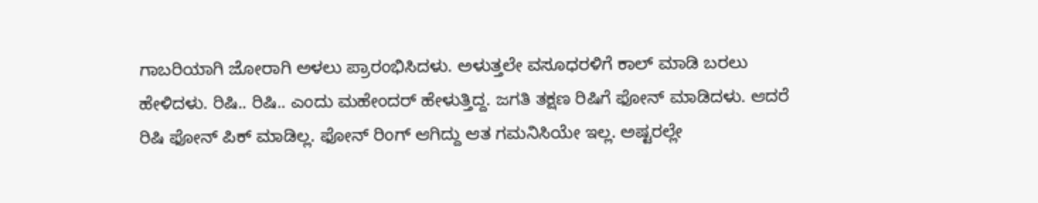ಗಾಬರಿಯಾಗಿ ಜೋರಾಗಿ ಅಳಲು ಪ್ರಾರಂಭಿಸಿದಳು. ಅಳುತ್ತಲೇ ವಸೂಧರಳಿಗೆ ಕಾಲ್ ಮಾಡಿ ಬರಲು ಹೇಳಿದಳು. ರಿಷಿ.. ರಿಷಿ.. ಎಂದು ಮಹೇಂದರ್ ಹೇಳುತ್ತಿದ್ದ. ಜಗತಿ ತಕ್ಷಣ ರಿಷಿಗೆ ಫೋನ್ ಮಾಡಿದಳು. ಆದರೆ ರಿಷಿ ಫೋನ್ ಪಿಕ್ ಮಾಡಿಲ್ಲ. ಫೋನ್ ರಿಂಗ್ ಆಗಿದ್ದು ಆತ ಗಮನಿಸಿಯೇ ಇಲ್ಲ. ಅಷ್ಟರಲ್ಲೇ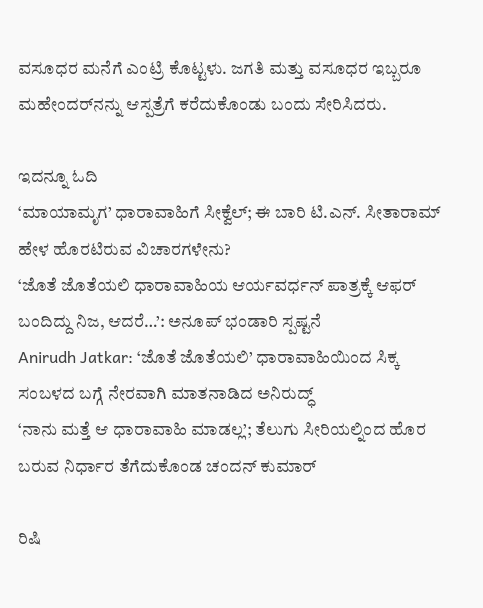ವಸೂಧರ ಮನೆಗೆ ಎಂಟ್ರಿ ಕೊಟ್ಟಳು. ಜಗತಿ ಮತ್ತು ವಸೂಧರ ಇಬ್ಬರೂ ಮಹೇಂದರ್‌ನನ್ನು ಆಸ್ಪತ್ರೆಗೆ ಕರೆದುಕೊಂಡು ಬಂದು ಸೇರಿಸಿದರು.

ಇದನ್ನೂ ಓದಿ
‘ಮಾಯಾಮೃಗ’ ಧಾರಾವಾಹಿಗೆ ಸೀಕ್ವೆಲ್; ಈ ಬಾರಿ ಟಿ.ಎನ್. ಸೀತಾರಾಮ್ ಹೇಳ ಹೊರಟಿರುವ ವಿಚಾರಗಳೇನು?
‘ಜೊತೆ ಜೊತೆಯಲಿ ಧಾರಾವಾಹಿಯ ಆರ್ಯವರ್ಧನ್ ಪಾತ್ರಕ್ಕೆ ಆಫರ್ ಬಂದಿದ್ದು ನಿಜ, ಆದರೆ…’: ಅನೂಪ್ ಭಂಡಾರಿ ಸ್ಪಷ್ಟನೆ
Anirudh Jatkar: ‘ಜೊತೆ ಜೊತೆಯಲಿ’ ಧಾರಾವಾಹಿಯಿಂದ ಸಿಕ್ಕ ಸಂಬಳದ ಬಗ್ಗೆ ನೇರವಾಗಿ ಮಾತನಾಡಿದ ಅನಿರುದ್ಧ್
‘ನಾನು ಮತ್ತೆ ಆ ಧಾರಾವಾಹಿ ಮಾಡಲ್ಲ’; ತೆಲುಗು ಸೀರಿಯಲ್ನಿಂದ ಹೊರ ಬರುವ ನಿರ್ಧಾರ ತೆಗೆದುಕೊಂಡ ಚಂದನ್ ಕುಮಾರ್

ರಿಷಿ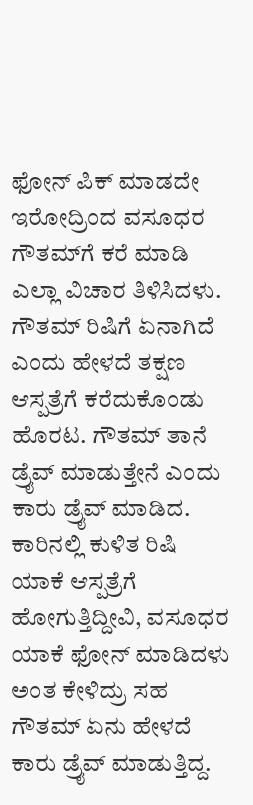ಫೋನ್ ಪಿಕ್ ಮಾಡದೇ ಇರೋದ್ರಿಂದ ವಸೂಧರ ಗೌತಮ್‌ಗೆ ಕರೆ ಮಾಡಿ ಎಲ್ಲಾ ವಿಚಾರ ತಿಳಿಸಿದಳು. ಗೌತಮ್ ರಿಷಿಗೆ ಏನಾಗಿದೆ ಎಂದು ಹೇಳದೆ ತಕ್ಷಣ ಆಸ್ಪತ್ರೆಗೆ ಕರೆದುಕೊಂಡು ಹೊರಟ. ಗೌತಮ್ ತಾನೆ ಡ್ರೈವ್ ಮಾಡುತ್ತೇನೆ ಎಂದು ಕಾರು ಡ್ರೈವ್ ಮಾಡಿದ. ಕಾರಿನಲ್ಲಿ ಕುಳಿತ ರಿಷಿ ಯಾಕೆ ಆಸ್ಪತ್ರೆಗೆ ಹೋಗುತ್ತಿದ್ದೀವಿ, ವಸೂಧರ ಯಾಕೆ ಫೋನ್ ಮಾಡಿದಳು ಅಂತ ಕೇಳಿದ್ರು ಸಹ ಗೌತಮ್ ಏನು ಹೇಳದೆ ಕಾರು ಡ್ರೈವ್ ಮಾಡುತ್ತಿದ್ದ.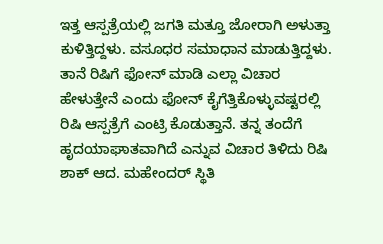ಇತ್ತ ಆಸ್ಪತ್ರೆಯಲ್ಲಿ ಜಗತಿ ಮತ್ತೂ ಜೋರಾಗಿ ಅಳುತ್ತಾ ಕುಳಿತ್ತಿದ್ದಳು. ವಸೂಧರ ಸಮಾಧಾನ ಮಾಡುತ್ತಿದ್ದಳು. ತಾನೆ ರಿಷಿಗೆ ಫೋನ್ ಮಾಡಿ ಎಲ್ಲಾ ವಿಚಾರ ಹೇಳುತ್ತೇನೆ ಎಂದು ಫೋನ್ ಕೈಗೆತ್ತಿಕೊಳ್ಳುವಷ್ಟರಲ್ಲಿ ರಿಷಿ ಆಸ್ಪತ್ರೆಗೆ ಎಂಟ್ರಿ ಕೊಡುತ್ತಾನೆ. ತನ್ನ ತಂದೆಗೆ ಹೃದಯಾಘಾತವಾಗಿದೆ ಎನ್ನುವ ವಿಚಾರ ತಿಳಿದು ರಿಷಿ ಶಾಕ್ ಆದ. ಮಹೇಂದರ್ ಸ್ಥಿತಿ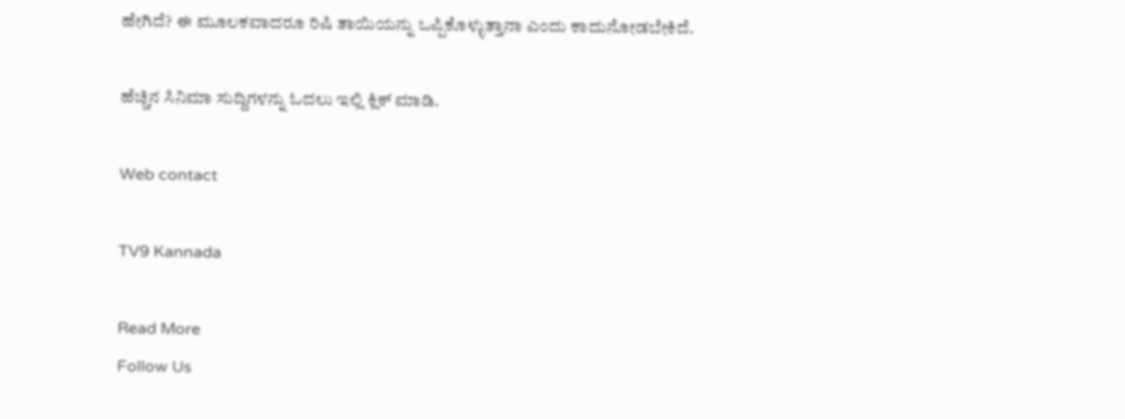ಹೇಗಿದೆ? ಈ ಮೂಲಕವಾದರೂ ರಿಷಿ ತಾಯಿಯನ್ನು ಒಪ್ಪಿಕೊಳ್ಳುತ್ತಾನಾ ಎಂದು ಕಾದುನೋಡಬೇಕಿದೆ.

ಹೆಚ್ಚಿನ ಸಿನಿಮಾ ಸುದ್ದಿಗಳನ್ನು ಓದಲು ಇಲ್ಲಿ ಕ್ಲಿಕ್ ಮಾಡಿ.

Web contact

TV9 Kannada

Read More
Follow Us